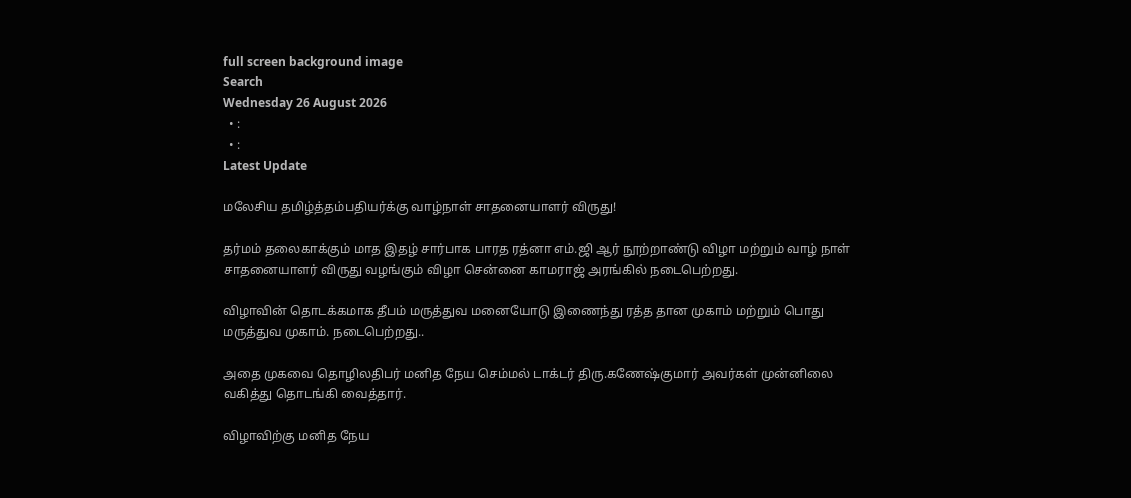full screen background image
Search
Wednesday 26 August 2026
  • :
  • :
Latest Update

மலேசிய தமிழ்த்தம்பதியர்க்கு வாழ்நாள் சாதனையாளர் விருது!

தர்மம் தலைகாக்கும் மாத இதழ் சார்பாக பாரத ரத்னா எம்.ஜி ஆர் நூற்றாண்டு விழா மற்றும் வாழ் நாள் சாதனையாளர் விருது வழங்கும் விழா சென்னை காமராஜ் அரங்கில் நடைபெற்றது.

விழாவின் தொடக்கமாக தீபம் மருத்துவ மனையோடு இணைந்து ரத்த தான முகாம் மற்றும் பொது மருத்துவ முகாம். நடைபெற்றது..

அதை முகவை தொழிலதிபர் மனித நேய செம்மல் டாக்டர் திரு.கணேஷ்குமார் அவர்கள் முன்னிலை வகித்து தொடங்கி வைத்தார்.

விழாவிற்கு மனித நேய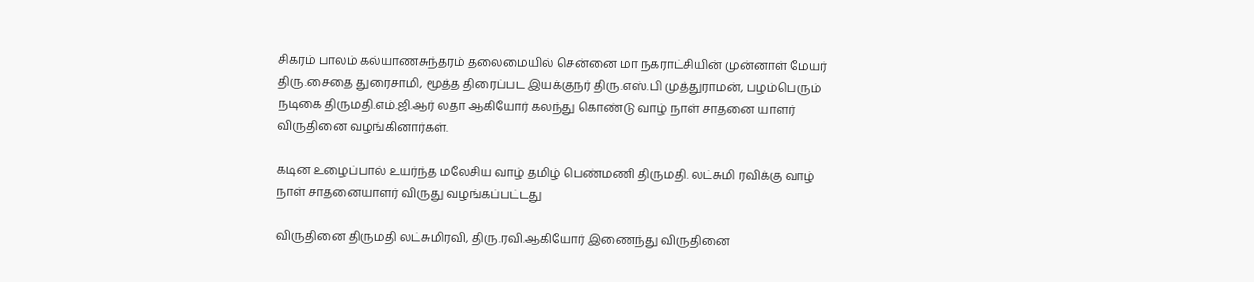சிகரம் பாலம் கல்யாணசுந்தரம் தலைமையில் சென்னை மா நகராட்சியின் முன்னாள் மேயர் திரு.சைதை துரைசாமி, மூத்த திரைப்பட இயக்குநர் திரு.எஸ்.பி முத்துராமன், பழம்பெரும் நடிகை திருமதி.எம்.ஜி.ஆர் லதா ஆகியோர் கலந்து கொண்டு வாழ் நாள் சாதனை யாளர் விருதினை வழங்கினார்கள்.

கடின உழைப்பால் உயர்ந்த மலேசிய வாழ் தமிழ் பெண்மணி திருமதி. லட்சுமி ரவிக்கு வாழ் நாள் சாதனையாளர் விருது வழங்கப்பட்டது

விருதினை திருமதி லட்சுமிரவி, திரு.ரவி.ஆகியோர் இணைந்து விருதினை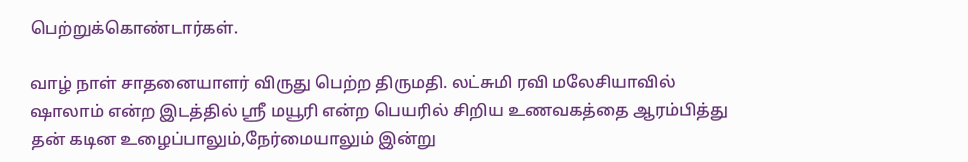பெற்றுக்கொண்டார்கள்.

வாழ் நாள் சாதனையாளர் விருது பெற்ற திருமதி. லட்சுமி ரவி மலேசியாவில் ஷாலாம் என்ற இடத்தில் ஸ்ரீ மயூரி என்ற பெயரில் சிறிய உணவகத்தை ஆரம்பித்து தன் கடின உழைப்பாலும்,நேர்மையாலும் இன்று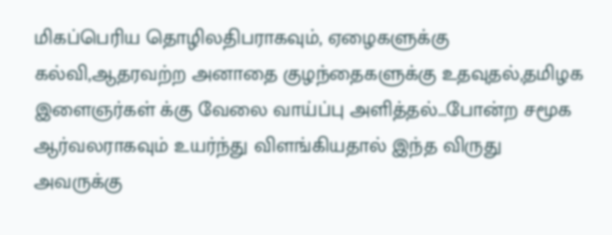மிகப்பெரிய தொழிலதிபராகவும், ஏழைகளுக்கு கல்வி,ஆதரவற்ற அனாதை குழந்தைகளுக்கு உதவுதல்,தமிழக இளைஞர்கள் க்கு வேலை வாய்ப்பு அளித்தல்…போன்ற சமூக ஆர்வலராகவும் உயர்ந்து விளங்கியதால் இந்த விருது அவருக்கு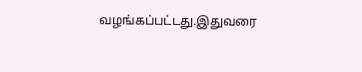வழங்கப்பட்டது.இதுவரை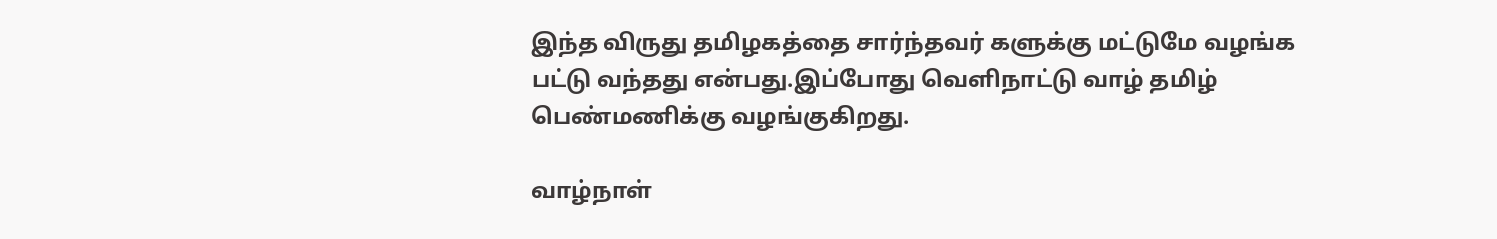இந்த விருது தமிழகத்தை சார்ந்தவர் களுக்கு மட்டுமே வழங்க பட்டு வந்தது என்பது.இப்போது வெளிநாட்டு வாழ் தமிழ் பெண்மணிக்கு வழங்குகிறது.

வாழ்நாள்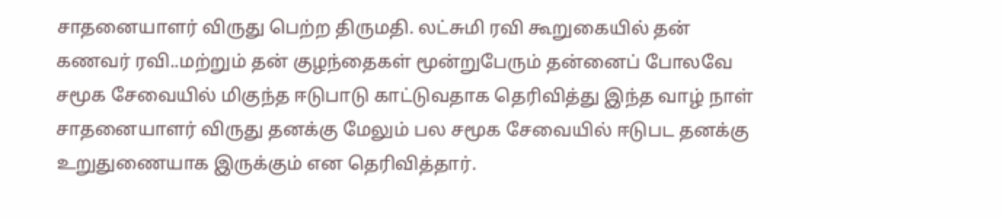சாதனையாளர் விருது பெற்ற திருமதி. லட்சுமி ரவி கூறுகையில் தன் கணவர் ரவி..மற்றும் தன் குழந்தைகள் மூன்றுபேரும் தன்னைப் போலவே சமூக சேவையில் மிகுந்த ஈடுபாடு காட்டுவதாக தெரிவித்து இந்த வாழ் நாள் சாதனையாளர் விருது தனக்கு மேலும் பல சமூக சேவையில் ஈடுபட தனக்கு உறுதுணையாக இருக்கும் என தெரிவித்தார்.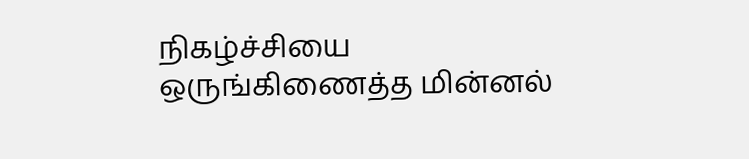நிகழ்ச்சியை ஒருங்கிணைத்த மின்னல்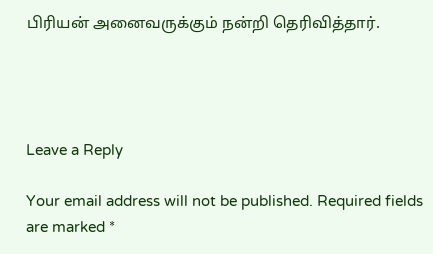பிரியன் அனைவருக்கும் நன்றி தெரிவித்தார்.




Leave a Reply

Your email address will not be published. Required fields are marked *